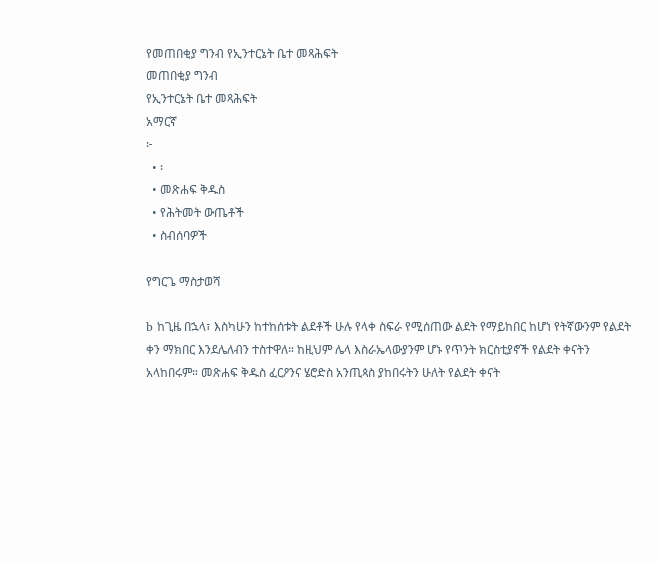የመጠበቂያ ግንብ የኢንተርኔት ቤተ መጻሕፍት
መጠበቂያ ግንብ
የኢንተርኔት ቤተ መጻሕፍት
አማርኛ
፦
  • ፡
  • መጽሐፍ ቅዱስ
  • የሕትመት ውጤቶች
  • ስብሰባዎች

የግርጌ ማስታወሻ

b ከጊዜ በኋላ፣ እስካሁን ከተከሰቱት ልደቶች ሁሉ የላቀ ስፍራ የሚሰጠው ልደት የማይከበር ከሆነ የትኛውንም የልደት ቀን ማክበር እንደሌለብን ተስተዋለ። ከዚህም ሌላ እስራኤላውያንም ሆኑ የጥንት ክርስቲያኖች የልደት ቀናትን አላከበሩም። መጽሐፍ ቅዱስ ፈርዖንና ሄሮድስ አንጢጳስ ያከበሩትን ሁለት የልደት ቀናት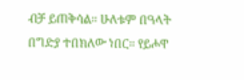ብቻ ይጠቅሳል። ሁለቱም በዓላት በግድያ ተበክለው ነበር። የይሖዋ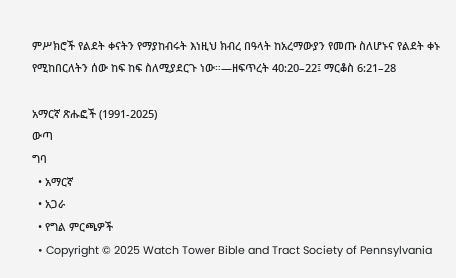ምሥክሮች የልደት ቀናትን የማያከብሩት እነዚህ ክብረ በዓላት ከአረማውያን የመጡ ስለሆኑና የልደት ቀኑ የሚከበርለትን ሰው ከፍ ከፍ ስለሚያደርጉ ነው።—ዘፍጥረት 40:20–22፤ ማርቆስ 6:21–28

አማርኛ ጽሑፎች (1991-2025)
ውጣ
ግባ
  • አማርኛ
  • አጋራ
  • የግል ምርጫዎች
  • Copyright © 2025 Watch Tower Bible and Tract Society of Pennsylvania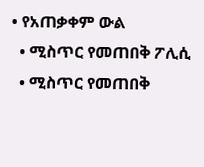• የአጠቃቀም ውል
  • ሚስጥር የመጠበቅ ፖሊሲ
  • ሚስጥር የመጠበቅ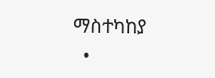ማስተካከያ
  •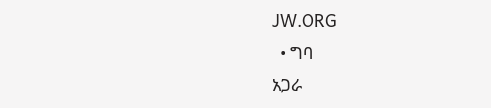JW.ORG
  • ግባ
አጋራ